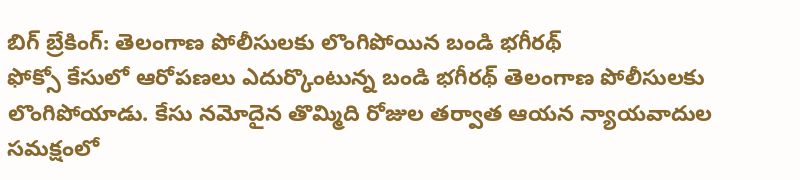బిగ్ బ్రేకింగ్: తెలంగాణ పోలీసులకు లొంగిపోయిన బండి భగీరథ్
ఫోక్సో కేసులో ఆరోపణలు ఎదుర్కొంటున్న బండి భగీరథ్ తెలంగాణ పోలీసులకు లొంగిపోయాడు. కేసు నమోదైన తొమ్మిది రోజుల తర్వాత ఆయన న్యాయవాదుల సమక్షంలో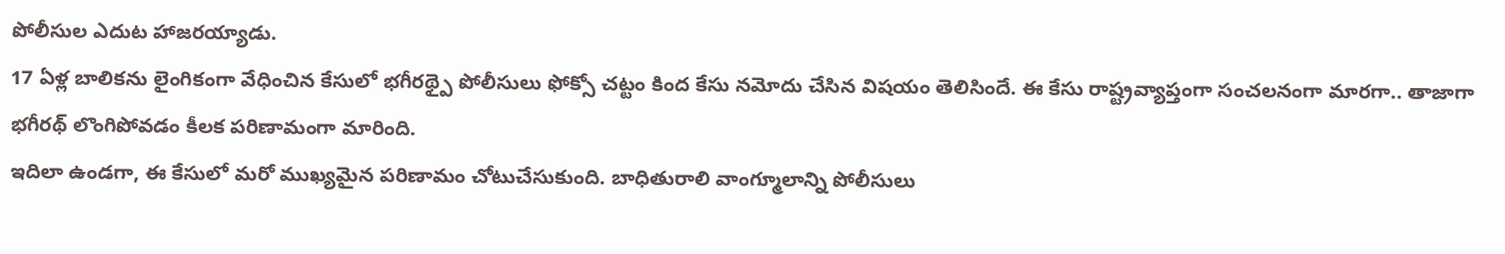పోలీసుల ఎదుట హాజరయ్యాడు.
17 ఏళ్ల బాలికను లైంగికంగా వేధించిన కేసులో భగీరథ్పై పోలీసులు ఫోక్సో చట్టం కింద కేసు నమోదు చేసిన విషయం తెలిసిందే. ఈ కేసు రాష్ట్రవ్యాప్తంగా సంచలనంగా మారగా.. తాజాగా భగీరథ్ లొంగిపోవడం కీలక పరిణామంగా మారింది.
ఇదిలా ఉండగా, ఈ కేసులో మరో ముఖ్యమైన పరిణామం చోటుచేసుకుంది. బాధితురాలి వాంగ్మూలాన్ని పోలీసులు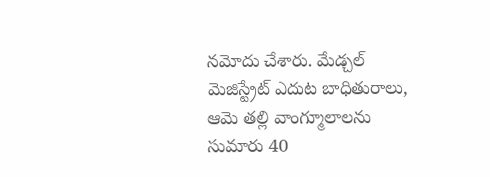నమోదు చేశారు. మేడ్చల్ మెజిస్ట్రేట్ ఎదుట బాధితురాలు, ఆమె తల్లి వాంగ్మూలాలను సుమారు 40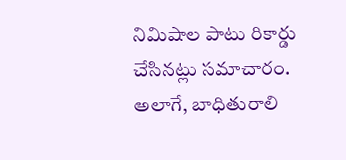నిమిషాల పాటు రికార్డు చేసినట్లు సమాచారం.
అలాగే, బాధితురాలి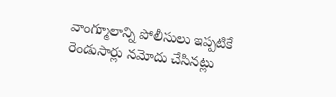వాంగ్మూలాన్ని పోలీసులు ఇప్పటికే రెండుసార్లు నమోదు చేసినట్లు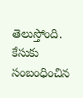తెలుస్తోంది. కేసుకు సంబంధించిన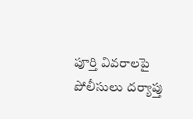పూర్తి వివరాలపై పోలీసులు దర్యాప్తు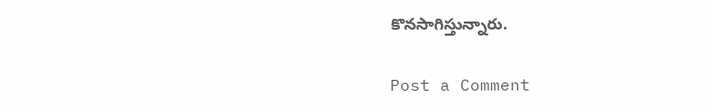కొనసాగిస్తున్నారు.

Post a Comment